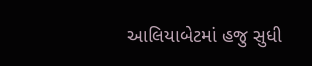આલિયાબેટમાં હજુ સુધી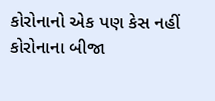કોરોનાનો એક પણ કેસ નહીં
કોરોનાના બીજા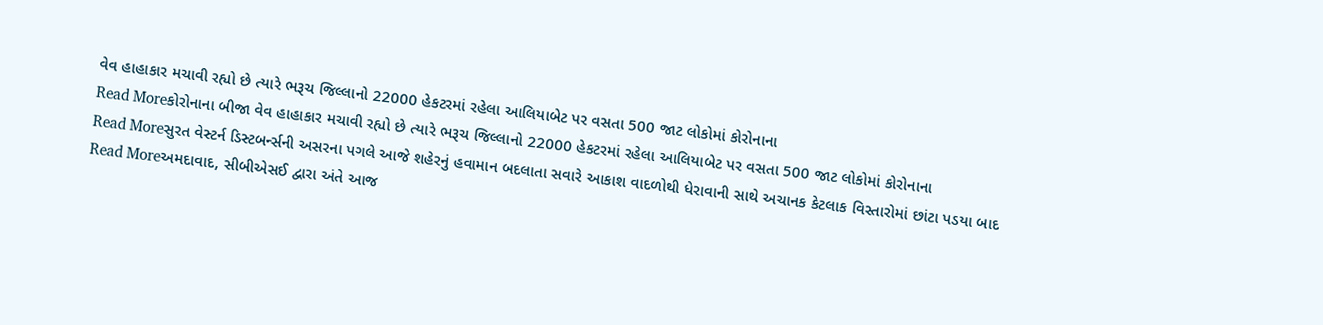વેવ હાહાકાર મચાવી રહ્યો છે ત્યારે ભરૂચ જિલ્લાનો 22000 હેકટરમાં રહેલા આલિયાબેટ પર વસતા 500 જાટ લોકોમાં કોરોનાના
Read Moreકોરોનાના બીજા વેવ હાહાકાર મચાવી રહ્યો છે ત્યારે ભરૂચ જિલ્લાનો 22000 હેકટરમાં રહેલા આલિયાબેટ પર વસતા 500 જાટ લોકોમાં કોરોનાના
Read Moreસુરત વેસ્ટર્ન ડિસ્ટબર્ન્સની અસરના પગલે આજે શહેરનું હવામાન બદલાતા સવારે આકાશ વાદળોથી ધેરાવાની સાથે અચાનક કેટલાક વિસ્તારોમાં છાંટા પડયા બાદ
Read Moreઅમદાવાદ, સીબીએસઈ દ્વારા અંતે આજ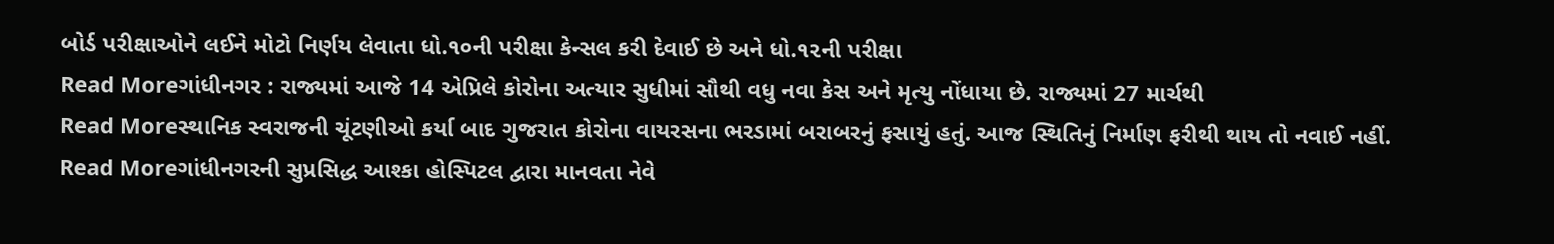બોર્ડ પરીક્ષાઓને લઈને મોટો નિર્ણય લેવાતા ધો.૧૦ની પરીક્ષા કેન્સલ કરી દેવાઈ છે અને ધો.૧૨ની પરીક્ષા
Read Moreગાંધીનગર : રાજ્યમાં આજે 14 એપ્રિલે કોરોના અત્યાર સુધીમાં સૌથી વધુ નવા કેસ અને મૃત્યુ નોંધાયા છે. રાજ્યમાં 27 માર્ચથી
Read Moreસ્થાનિક સ્વરાજની ચૂંટણીઓ કર્યા બાદ ગુજરાત કોરોના વાયરસના ભરડામાં બરાબરનું ફસાયું હતું. આજ સ્થિતિનું નિર્માણ ફરીથી થાય તો નવાઈ નહીં.
Read Moreગાંધીનગરની સુપ્રસિદ્ધ આશ્કા હોસ્પિટલ દ્વારા માનવતા નેવે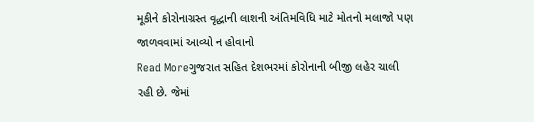મૂકીને કોરોનાગ્રસ્ત વૃદ્ધાની લાશની અંતિમવિધિ માટે મોતનો મલાજો પણ જાળવવામાં આવ્યો ન હોવાનો
Read Moreગુજરાત સહિત દેશભરમાં કોરોનાની બીજી લહેર ચાલી રહી છે. જેમાં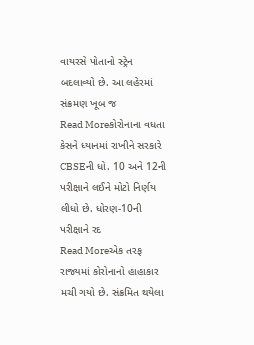વાયરસે પોતાનો સ્ટ્રેન બદલાવ્યો છે. આ લહેરમાં સંક્રમણ ખૂબ જ
Read Moreકોરોનાના વધતા કેસને ધ્યાનમાં રાખીને સરકારે CBSEની ધો. 10 અને 12ની પરીક્ષાને લઈને મોટો નિર્ણય લીધો છે. ધોરણ-10ની પરીક્ષાને રદ
Read Moreએક તરફ રાજ્યમાં કોરોનાનો હાહાકાર મચી ગયો છે. સંક્રમિત થયેલા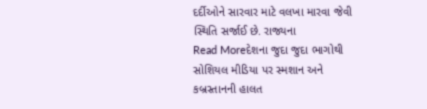દર્દીઓને સારવાર માટે વલખા મારવા જેવી સ્થિતિ સર્જાઈ છે. રાજ્યના
Read Moreદેશના જુદા જુદા ભાગોથી સોશિયલ મીડિયા પર સ્મશાન અને કબ્રસ્તાનની હાલત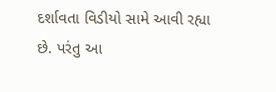દર્શાવતા વિડીયો સામે આવી રહ્યા છે. પરંતુ આ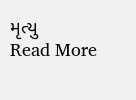મૃત્યુ
Read More